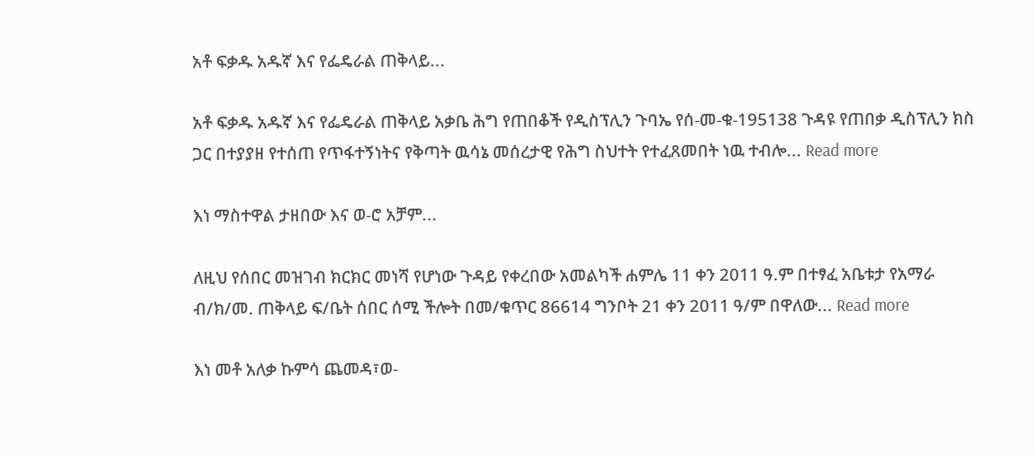አቶ ፍቃዱ አዱኛ እና የፌዴራል ጠቅላይ...

አቶ ፍቃዱ አዱኛ እና የፌዴራል ጠቅላይ አቃቤ ሕግ የጠበቆች የዲስፕሊን ጉባኤ የሰ-መ-ቁ-195138 ጉዳዩ የጠበቃ ዲስፕሊን ክስ ጋር በተያያዘ የተሰጠ የጥፋተኝነትና የቅጣት ዉሳኔ መሰረታዊ የሕግ ስህተት የተፈጸመበት ነዉ ተብሎ... Read more

እነ ማስተዋል ታዘበው እና ወ-ሮ አቻም...

ለዚህ የሰበር መዝገብ ክርክር መነሻ የሆነው ጉዳይ የቀረበው አመልካች ሐምሌ 11 ቀን 2011 ዓ.ም በተፃፈ አቤቱታ የአማራ ብ/ክ/መ. ጠቅላይ ፍ/ቤት ሰበር ሰሚ ችሎት በመ/ቁጥር 86614 ግንቦት 21 ቀን 2011 ዓ/ም በዋለው... Read more

እነ መቶ አለቃ ኩምሳ ጨመዳ፣ወ-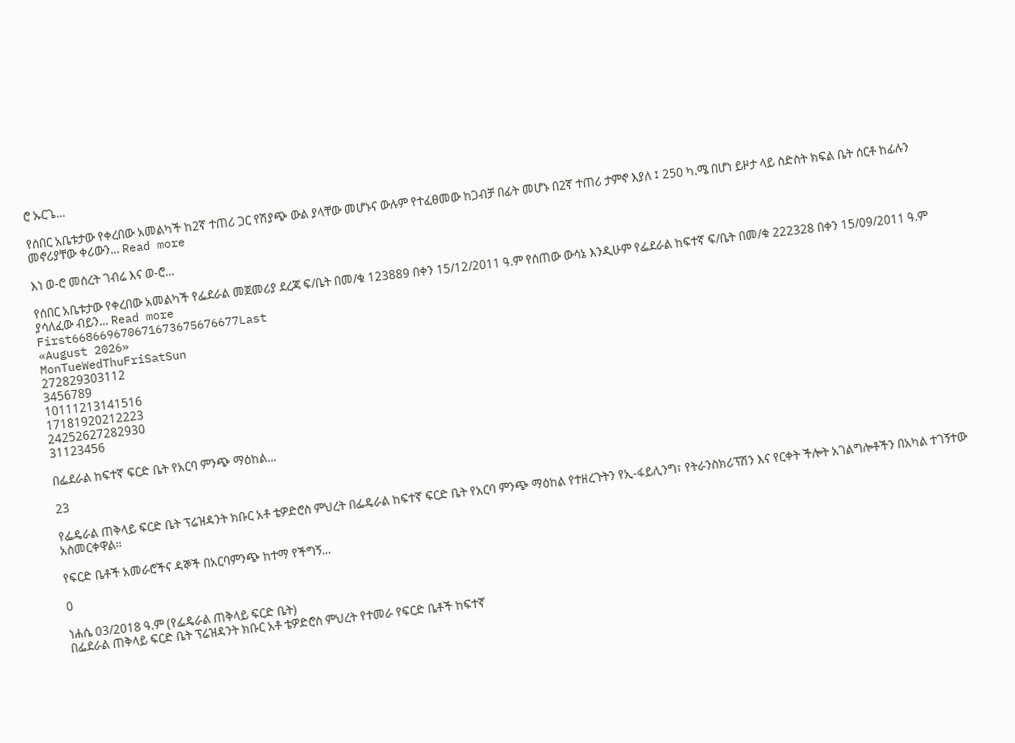ሮ ኡርጌ...

የሰበር አቤቱታው የቀረበው አመልካች ከ2ኛ ተጠሪ ጋር የሽያጭ ውል ያላቸው መሆኑና ውሉም የተፈፀመው ከጋብቻ በፊት መሆኑ በ2ኛ ተጠሪ ታምኖ እያለ ፤ 250 ካ.ሜ በሆነ ይዞታ ላይ ስድስት ክፍል ቤት ሰርቶ ከፊሉን መኖሪያቸው ቀሪውን... Read more

እነ ወ-ሮ መሰረት ገብሬ እና ወ-ሮ...

የሰበር አቤቱታው የቀረበው አመልካች የፌደራል መጀመሪያ ደረጃ ፍ/ቤት በመ/ቁ 123889 በቀን 15/12/2011 ዓ.ም የሰጠው ውሳኔ እንዲሁም የፌደራል ከፍተኛ ፍ/ቤት በመ/ቁ 222328 በቀን 15/09/2011 ዓ.ም ያሳለፈው ብይን... Read more
First668669670671673675676677Last
«August 2026»
MonTueWedThuFriSatSun
272829303112
3456789
10111213141516
17181920212223
24252627282930
31123456

በፌደራል ከፍተኛ ፍርድ ቤት የአርባ ምንጭ ማዕከል...

23

የፌዴራል ጠቅላይ ፍርድ ቤት ፕሬዝዳንት ክቡር አቶ ቴዎድሮስ ምህረት በፌዴራል ከፍተኛ ፍርድ ቤት የአርባ ምንጭ ማዕከል የተዘረጉትን የኢ-ፋይሊንግ፣ የትራንስክሪፕሽን እና የርቀት ችሎት አገልግሎቶችን በአካል ተገኝተው አስመርቀዋል።

የፍርድ ቤቶች አመራሮችና ዳኞች በአርባምንጭ ከተማ የችግኝ...

0

ነሐሴ 03/2018 ዓ.ም (የፌዴራል ጠቅላይ ፍርድ ቤት)
በፌደራል ጠቅላይ ፍርድ ቤት ፕሬዝዳንት ክቡር አቶ ቴዎድሮስ ምህረት የተመራ የፍርድ ቤቶች ከፍተኛ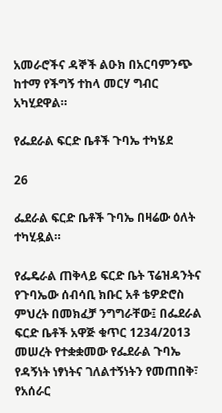አመራሮችና ዳኞች ልዑክ በአርባምንጭ ከተማ የችግኝ ተከላ መርሃ ግብር አካሂደዋል።

የፌደራል ፍርድ ቤቶች ጉባኤ ተካሄደ

26

ፌደራል ፍርድ ቤቶች ጉባኤ በዛሬው ዕለት ተካሂዷል።

የፌዴራል ጠቅላይ ፍርድ ቤት ፕሬዝዳንትና የጉባኤው ሰብሳቢ ክቡር አቶ ቴዎድሮስ ምህረት በመክፈቻ ንግግራቸው፤ በፌደራል ፍርድ ቤቶች አዋጅ ቁጥር 1234/2013 መሠረት የተቋቋመው የፌደራል ጉባኤ የዳኝነት ነፃነትና ገለልተኝነትን የመጠበቅ፣ የአሰራር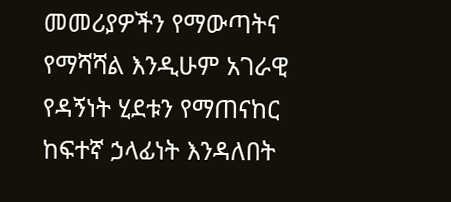መመሪያዎችን የማውጣትና የማሻሻል እንዲሁም አገራዊ የዳኝነት ሂደቱን የማጠናከር ከፍተኛ ኃላፊነት እንዳለበት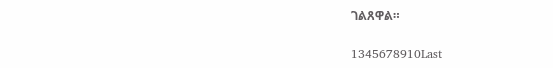ገልጸዋል።

1345678910Last